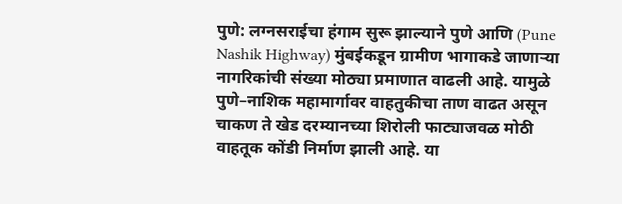पुणे: लग्नसराईचा हंगाम सुरू झाल्याने पुणे आणि (Pune Nashik Highway) मुंबईकडून ग्रामीण भागाकडे जाणाऱ्या नागरिकांची संख्या मोठ्या प्रमाणात वाढली आहे. यामुळे पुणे–नाशिक महामार्गावर वाहतुकीचा ताण वाढत असून चाकण ते खेड दरम्यानच्या शिरोली फाट्याजवळ मोठी वाहतूक कोंडी निर्माण झाली आहे. या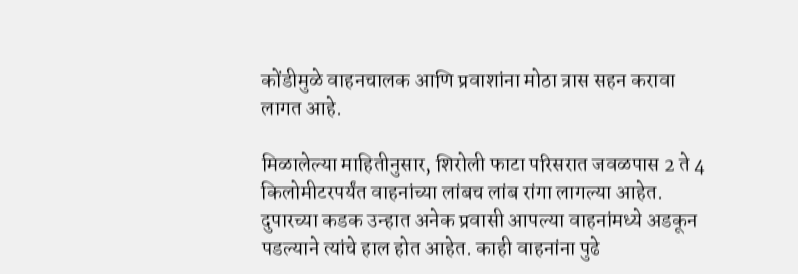कोंडीमुळे वाहनचालक आणि प्रवाशांना मोठा त्रास सहन करावा लागत आहे.

मिळालेल्या माहितीनुसार, शिरोली फाटा परिसरात जवळपास 2 ते 4 किलोमीटरपर्यंत वाहनांच्या लांबच लांब रांगा लागल्या आहेत. दुपारच्या कडक उन्हात अनेक प्रवासी आपल्या वाहनांमध्ये अडकून पडल्याने त्यांचे हाल होत आहेत. काही वाहनांना पुढे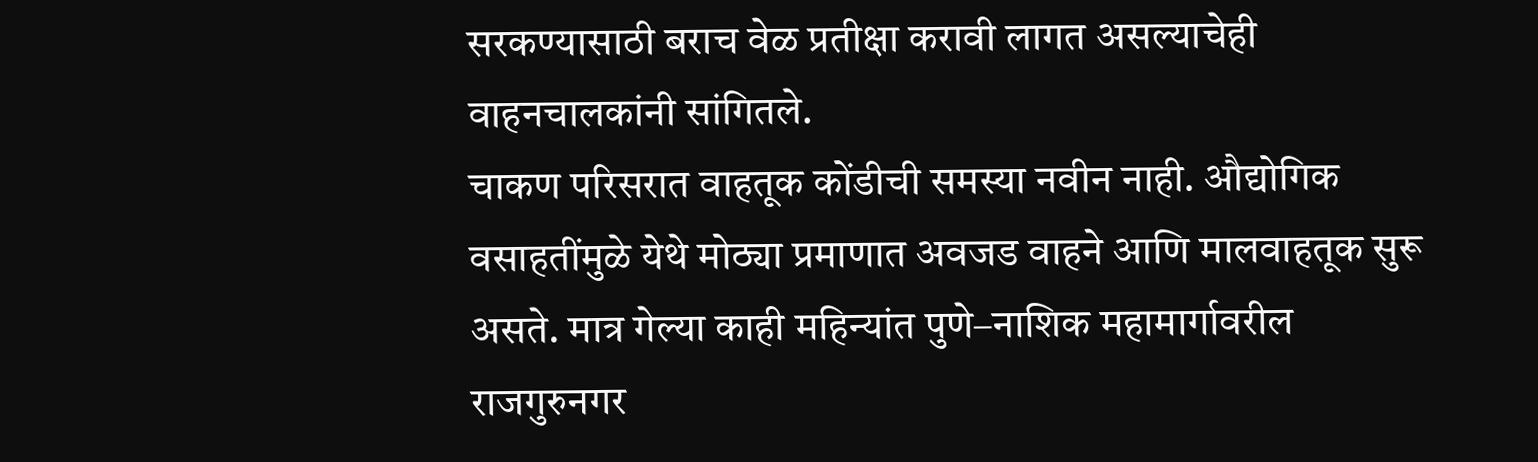सरकण्यासाठी बराच वेळ प्रतीक्षा करावी लागत असल्याचेही वाहनचालकांनी सांगितले.
चाकण परिसरात वाहतूक कोंडीची समस्या नवीन नाही. औद्योगिक वसाहतींमुळे येथे मोठ्या प्रमाणात अवजड वाहने आणि मालवाहतूक सुरू असते. मात्र गेल्या काही महिन्यांत पुणे–नाशिक महामार्गावरील राजगुरुनगर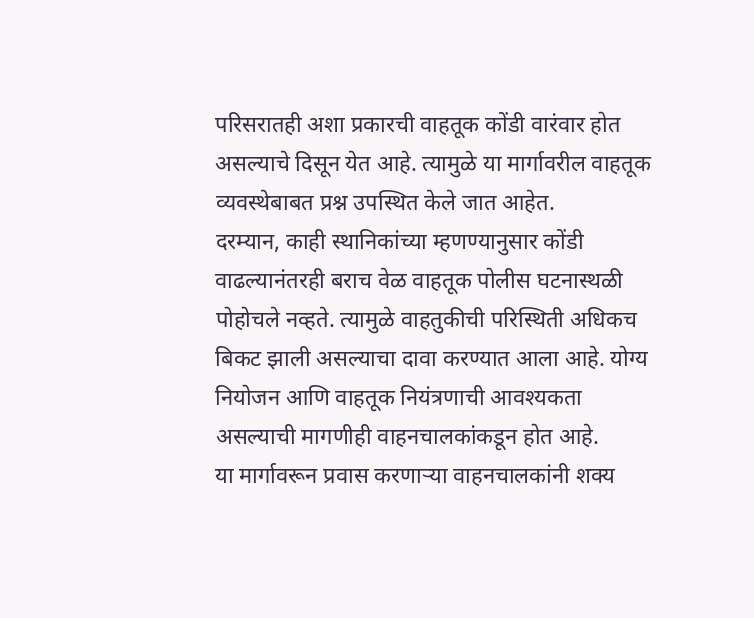परिसरातही अशा प्रकारची वाहतूक कोंडी वारंवार होत असल्याचे दिसून येत आहे. त्यामुळे या मार्गावरील वाहतूक व्यवस्थेबाबत प्रश्न उपस्थित केले जात आहेत.
दरम्यान, काही स्थानिकांच्या म्हणण्यानुसार कोंडी वाढल्यानंतरही बराच वेळ वाहतूक पोलीस घटनास्थळी पोहोचले नव्हते. त्यामुळे वाहतुकीची परिस्थिती अधिकच बिकट झाली असल्याचा दावा करण्यात आला आहे. योग्य नियोजन आणि वाहतूक नियंत्रणाची आवश्यकता असल्याची मागणीही वाहनचालकांकडून होत आहे.
या मार्गावरून प्रवास करणाऱ्या वाहनचालकांनी शक्य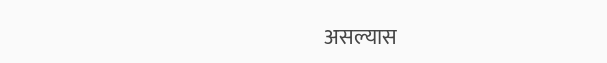असल्यास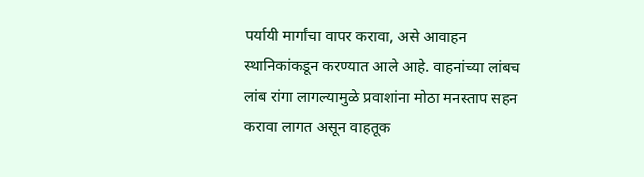पर्यायी मार्गांचा वापर करावा, असे आवाहन स्थानिकांकडून करण्यात आले आहे. वाहनांच्या लांबच लांब रांगा लागल्यामुळे प्रवाशांना मोठा मनस्ताप सहन करावा लागत असून वाहतूक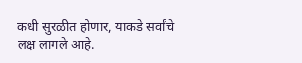कधी सुरळीत होणार, याकडे सर्वांचे लक्ष लागले आहे.